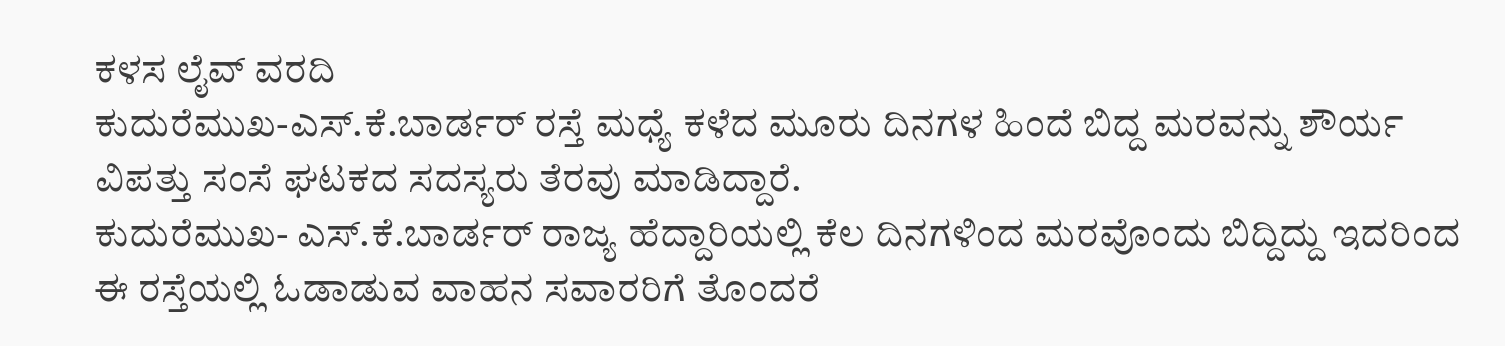ಕಳಸ ಲೈವ್ ವರದಿ
ಕುದುರೆಮುಖ-ಎಸ್.ಕೆ.ಬಾರ್ಡರ್ ರಸ್ತೆ ಮಧ್ಯೆ ಕಳೆದ ಮೂರು ದಿನಗಳ ಹಿಂದೆ ಬಿದ್ದ ಮರವನ್ನು ಶೌರ್ಯ ವಿಪತ್ತು ಸಂಸೆ ಘಟಕದ ಸದಸ್ಯರು ತೆರವು ಮಾಡಿದ್ದಾರೆ.
ಕುದುರೆಮುಖ- ಎಸ್.ಕೆ.ಬಾರ್ಡರ್ ರಾಜ್ಯ ಹೆದ್ದಾರಿಯಲ್ಲಿ ಕೆಲ ದಿನಗಳಿಂದ ಮರವೊಂದು ಬಿದ್ದಿದ್ದು ಇದರಿಂದ ಈ ರಸ್ತೆಯಲ್ಲಿ ಓಡಾಡುವ ವಾಹನ ಸವಾರರಿಗೆ ತೊಂದರೆ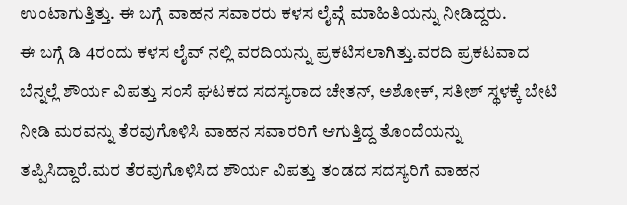ಉಂಟಾಗುತ್ತಿತ್ತು. ಈ ಬಗ್ಗೆ ವಾಹನ ಸವಾರರು ಕಳಸ ಲೈವ್ಗೆ ಮಾಹಿತಿಯನ್ನು ನೀಡಿದ್ದರು.
ಈ ಬಗ್ಗೆ ಡಿ 4ರಂದು ಕಳಸ ಲೈವ್ ನಲ್ಲಿ ವರದಿಯನ್ನು ಪ್ರಕಟಿಸಲಾಗಿತ್ತು.ವರದಿ ಪ್ರಕಟವಾದ ಬೆನ್ನಲ್ಲೆ ಶೌರ್ಯ ವಿಪತ್ತು ಸಂಸೆ ಘಟಕದ ಸದಸ್ಯರಾದ ಚೇತನ್, ಅಶೋಕ್, ಸತೀಶ್ ಸ್ಥಳಕ್ಕೆ ಬೇಟಿ ನೀಡಿ ಮರವನ್ನು ತೆರವುಗೊಳಿಸಿ ವಾಹನ ಸವಾರರಿಗೆ ಆಗುತ್ತಿದ್ದ ತೊಂದೆಯನ್ನು ತಪ್ಪಿಸಿದ್ದಾರೆ.ಮರ ತೆರವುಗೊಳಿಸಿದ ಶೌರ್ಯ ವಿಪತ್ತು ತಂಡದ ಸದಸ್ಯರಿಗೆ ವಾಹನ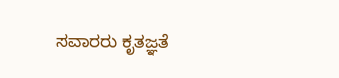ಸವಾರರು ಕೃತಜ್ಞತೆ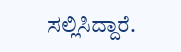ಸಲ್ಲಿಸಿದ್ದಾರೆ.